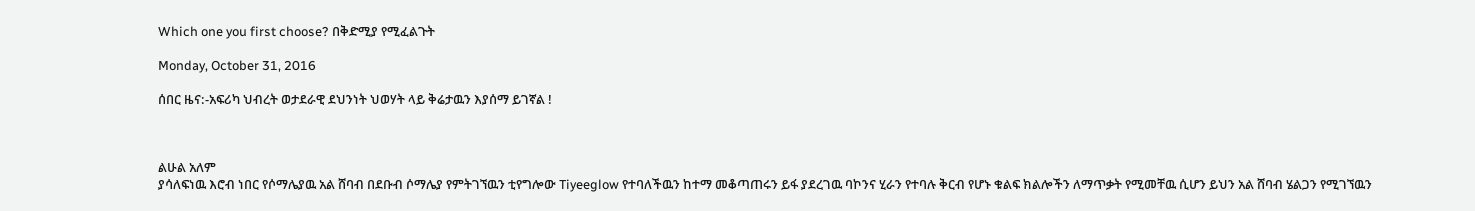Which one you first choose? በቅድሚያ የሚፈልጉት

Monday, October 31, 2016

ሰበር ዜና:-አፍሪካ ህብረት ወታደራዊ ደህንነት ህወሃት ላይ ቅሬታዉን እያሰማ ይገኛል !



ልሁል አለም
ያሳለፍነዉ እሮብ ነበር የሶማሌያዉ አል ሸባብ በደቡብ ሶማሌያ የምትገኘዉን ቲየግሎው Tiyeeglow የተባለችዉን ከተማ መቆጣጠሩን ይፋ ያደረገዉ ባኮንና ሂራን የተባሉ ቅርብ የሆኑ ቁልፍ ክልሎችን ለማጥቃት የሚመቸዉ ሲሆን ይህን አል ሸባብ ሄልጋን የሚገኘዉን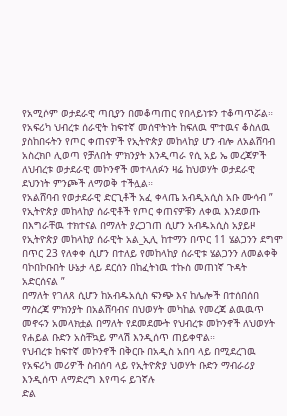የአሚሶም ወታደራዊ ጣቢያን በመቆጣጠር የበላይነቱን ተቆጣጥሯል።
የአፍሪካ ህብረቱ ሰራዊት ከፍተኛ መሰዋትነት ከፍለዉ ሞተዉና ቆስለዉ ያስከበሩትን የጦር ቀጠናዎች የኢትዮጵያ መከላከያ ሆን ብሎ ለአልሸባብ አስረክቦ ሊወጣ የቻለበት ምክንያት እንዲጣራ የሲ አይ ኤ መረጃዎች ለህብረቱ ወታደራዊ መኮንኖች መተላለፉን ዛሬ ከህወሃት ወታደራዊ ደህንነት ምንጮች ለማወቅ ተችሏል።
የአልሸባብ የወታደራዊ ድርጊቶች አፈ ቀላጤ አብዲአሲስ አቡ ሙሳብ ” የኢትዮጵያ መከላከያ ሰራዊቶች የጦር ቀጠናዎቹን ለቀዉ እንደወጡ በእግራቸዉ ተክተናል በማለት ያረጋገጠ ሲሆን አብዱአሲስ አያይዞ የኢትዮጵያ መከላከያ ሰራዊት አል_ኢሊ ከተማን በጥር 11 ሄልጋንን ደግሞ በጥር 23 የለቀቀ ሲሆን በተለይ የመከላከያ ሰራዊቱ ሄልጋንን ለመልቀቅ ባኮበኮቡበት ሁኔታ ላይ ደርሰን በከፈትነዉ ተኩስ መጠነኛ ጉዳት አድርሰናል ”
በማለት የገለጸ ሲሆን ከአብዱአሲስ ፍንጭ እና ከሌሎች በተሰበሰበ ማስረጃ ምክንያት በአልሸባብና በህወሃት መካከል የመረጃ ልዉዉጥ መኖሩን አመላክቷል በማለት የደመደሙት የህብረቱ መኮንኖች ለህወሃት የሐይል ቡድን አስቸኳይ ምላሽ እንዲሰጥ ጠይቀዋል።
የህብረቱ ከፍተኛ መኮንኖች በቅርቡ በአዲስ አበባ ላይ በሚደረገዉ የአፍሪካ መሪዎች ስብሰባ ላይ የኢትዮጵያ ህወሃት ቡድን ማብራሪያ እንዲሰጥ ለማድረግ እየጣሩ ይገኛሉ
ድል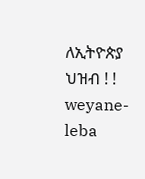ለኢትዮጵያ ህዝብ ! !
weyane-leba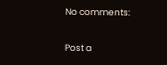No comments:

Post a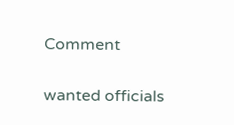Comment

wanted officials